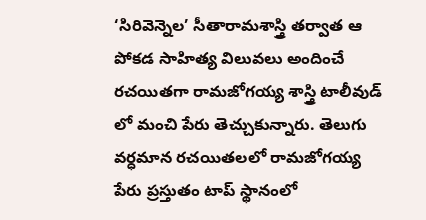‘సిరివెన్నెల’ సీతారామశాస్త్రి తర్వాత ఆ పోకడ సాహిత్య విలువలు అందించే రచయితగా రామజోగయ్య శాస్త్రి టాలీవుడ్ లో మంచి పేరు తెచ్చుకున్నారు. తెలుగు వర్ధమాన రచయితలలో రామజోగయ్య పేరు ప్రస్తుతం టాప్ స్థానంలో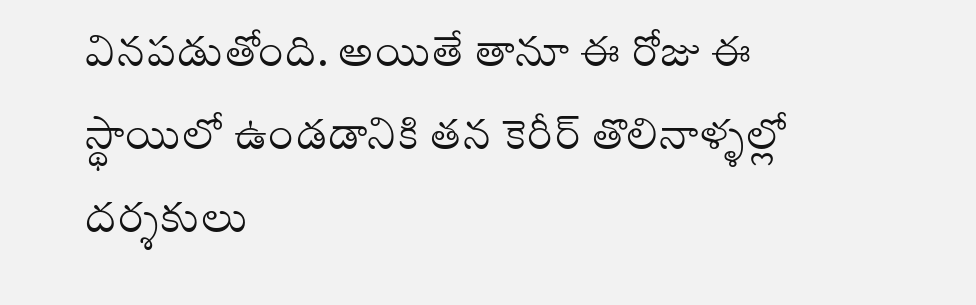వినపడుతోంది. అయితే తానూ ఈ రోజు ఈ స్థాయిలో ఉండడానికి తన కెరీర్ తొలినాళ్ళల్లో దర్శకులు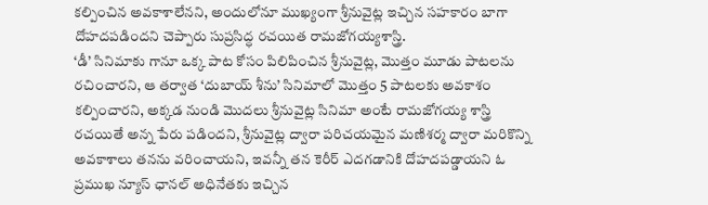కల్పించిన అవకాశాలేనని, అందులోనూ ముఖ్యంగా శ్రీనువైట్ల ఇచ్చిన సహకారం బాగా దోహదపడిందని చెప్పారు సుప్రసిద్ధ రచయిత రామజోగయ్యశాస్త్రి.
‘డీ’ సినిమాకు గానూ ఒక్క పాట కోసం పిలిపించిన శ్రీనువైట్ల, మొత్తం మూడు పాటలను రచించారని, ఆ తర్వాత ‘దుబాయ్ శీను’ సినిమాలో మొత్తం 5 పాటలకు అవకాశం కల్పించారని, అక్కడ నుండి మొదలు శ్రీనువైట్ల సినిమా అంటే రామజోగయ్య శాస్త్రి రచయితే అన్న పేరు పడిందని, శ్రీనువైట్ల ద్వారా పరిచయమైన మణిశర్మ ద్వారా మరికొన్ని అవకాశాలు తనను వరించాయని, ఇవన్నీ తన కెరీర్ ఎదగడానికి దోహదపడ్డాయని ఓ ప్రముఖ న్యూస్ ఛానల్ అధినేతకు ఇచ్చిన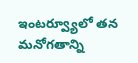ఇంటర్వ్యూలో తన మనోగతాన్ని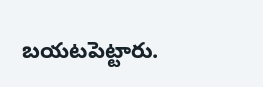బయటపెట్టారు.